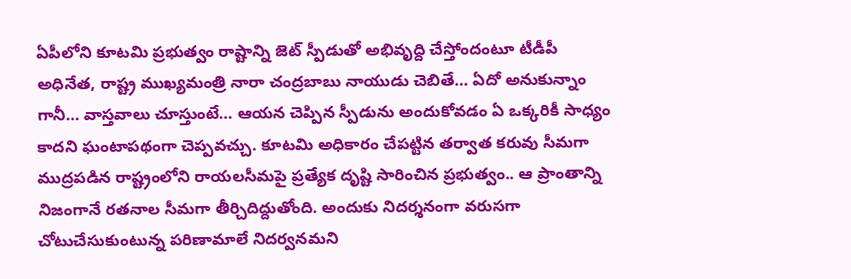ఏపీలోని కూటమి ప్రభుత్వం రాష్టాన్ని జెట్ స్పీడుతో అభివృద్ది చేస్తోందంటూ టీడీపీ అధినేత, రాష్ట్ర ముఖ్యమంత్రి నారా చంద్రబాబు నాయుడు చెబితే… ఏదో అనుకున్నాం గానీ… వాస్తవాలు చూస్తుంటే… ఆయన చెప్పిన స్పీడును అందుకోవడం ఏ ఒక్కరికీ సాధ్యం కాదని ఘంటాపథంగా చెప్పవచ్చు. కూటమి అధికారం చేపట్టిన తర్వాత కరువు సీమగా ముద్రపడిన రాష్ట్రంలోని రాయలసీమపై ప్రత్యేక దృష్టి సారించిన ప్రభుత్వం.. ఆ ప్రాంతాన్ని నిజంగానే రతనాల సీమగా తీర్చిదిద్దుతోంది. అందుకు నిదర్శనంగా వరుసగా చోటుచేసుకుంటున్న పరిణామాలే నిదర్వనమని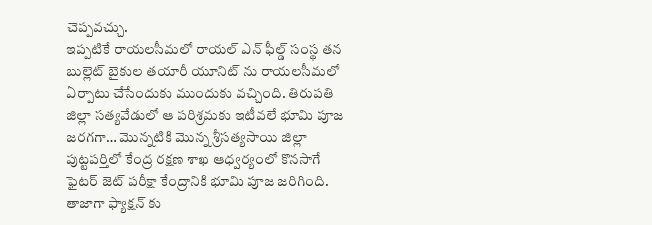చెప్పవచ్చు.
ఇప్పటికే రాయలసీమలో రాయల్ ఎన్ ఫీల్డ్ సంస్థ తన బుల్లెట్ బైకుల తయారీ యూనిట్ ను రాయలసీమలో ఏర్పాటు చేసేందుకు ముందుకు వచ్చింది. తిరుపతి జిల్లా సత్యవేడులో ఆ పరిశ్రమకు ఇటీవలే భూమి పూజ జరగగా… మొన్నటికి మొన్న శ్రీసత్యసాయి జిల్లా పుట్టపర్తిలో కేంద్ర రక్షణ శాఖ ఆధ్వర్యంలో కొనసాగే ఫైటర్ జెట్ పరీక్షా కేంద్రానికి భూమి పూజ జరిగింది. తాజాగా ఫ్యాక్షన్ కు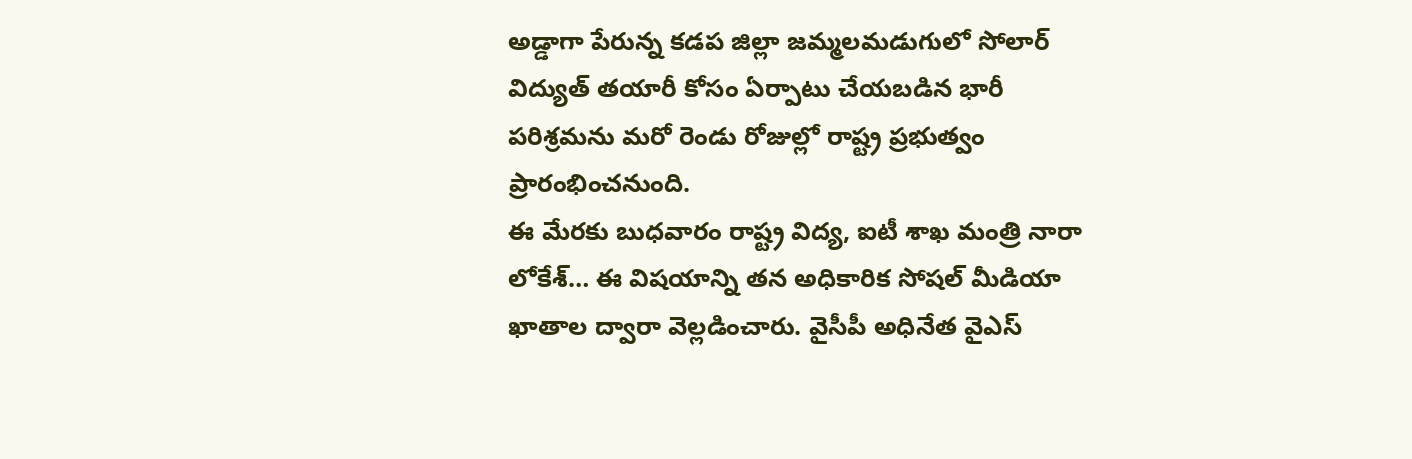అడ్డాగా పేరున్న కడప జిల్లా జమ్మలమడుగులో సోలార్ విద్యుత్ తయారీ కోసం ఏర్పాటు చేయబడిన భారీ పరిశ్రమను మరో రెండు రోజుల్లో రాష్ట్ర ప్రభుత్వం ప్రారంభించనుంది.
ఈ మేరకు బుధవారం రాష్ట్ర విద్య, ఐటీ శాఖ మంత్రి నారా లోకేశ్… ఈ విషయాన్ని తన అధికారిక సోషల్ మీడియా ఖాతాల ద్వారా వెల్లడించారు. వైసీపీ అధినేత వైఎస్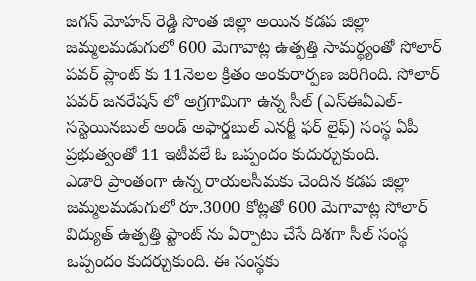జగన్ మోహన్ రెడ్డి సొంత జిల్లా అయిన కడప జిల్లా జమ్మలమడుగులో 600 మెగావాట్ల ఉత్పత్తి సామర్థ్యంతో సోలార్ పవర్ ప్లాంట్ కు 11నెలల క్రితం అంకురార్పణ జరిగింది. సోలార్ పవర్ జనరేషన్ లో అగ్రగామిగా ఉన్న సీల్ (ఎస్ఈఏఎల్- సస్టెయినబుల్ అండ్ అఫార్డబుల్ ఎనర్జీ ఫర్ లైఫ్) సంస్థ ఏపీ ప్రభుత్వంతో 11 ఇటీవలే ఓ ఒప్పందం కుదుర్చుకుంది.
ఎడారి ప్రాంతంగా ఉన్న రాయలసీమకు చెందిన కడప జిల్లా జమ్మలమడుగులో రూ.3000 కోట్లతో 600 మెగావాట్ల సోలార్ విద్యుత్ ఉత్పత్తి ప్టాంట్ ను ఏర్పాటు చేసే దిశగా సీల్ సంస్థ ఒప్పందం కుదర్చుకుంది. ఈ సంస్థకు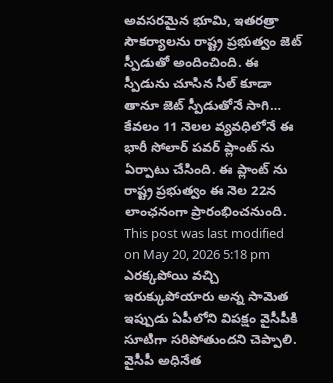అవసరమైన భూమి, ఇతరత్రా సౌకర్యాలను రాష్ట్ర ప్రభుత్వం జెట్ స్పీడుతో అందించింది. ఈ స్పీడును చూసిన సీల్ కూడా తానూ జెట్ స్పీడుతోనే సాగి… కేవలం 11 నెలల వ్యవధిలోనే ఈ భారీ సోలార్ పవర్ ప్లాంట్ ను ఏర్పాటు చేసింది. ఈ ప్లాంట్ ను రాష్ట్ర ప్రభుత్వం ఈ నెల 22న లాంఛనంగా ప్రారంభించనుంది.
This post was last modified on May 20, 2026 5:18 pm
ఎరక్కపోయి వచ్చి ఇరుక్కుపోయారు అన్న సామెత ఇప్పుడు ఏపీలోని విపక్షం వైసీపీకి సూటిగా సరిపోతుందని చెప్పాలి. వైసీపీ అధినేత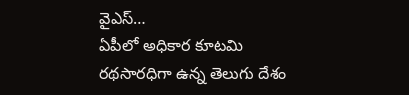వైఎస్…
ఏపీలో అధికార కూటమి రథసారధిగా ఉన్న తెలుగు దేశం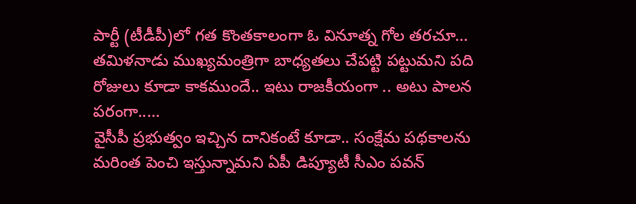పార్టీ (టీడీపీ)లో గత కొంతకాలంగా ఓ వినూత్న గోల తరచూ…
తమిళనాడు ముఖ్యమంత్రిగా బాధ్యతలు చేపట్టి పట్టుమని పది రోజులు కూడా కాకముందే.. ఇటు రాజకీయంగా .. అటు పాలన పరంగా..…
వైసీపీ ప్రభుత్వం ఇచ్చిన దానికంటే కూడా.. సంక్షేమ పథకాలను మరింత పెంచి ఇస్తున్నామని ఏపీ డిప్యూటీ సీఎం పవన్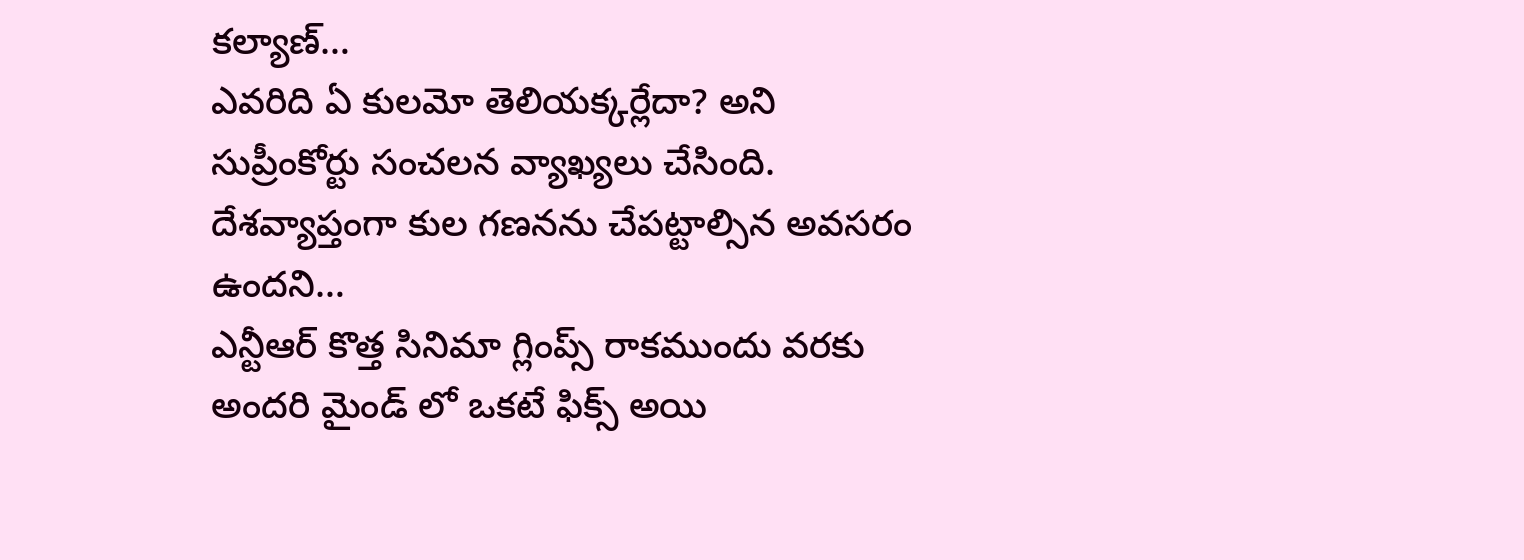కల్యాణ్…
ఎవరిది ఏ కులమో తెలియక్కర్లేదా? అని సుప్రీంకోర్టు సంచలన వ్యాఖ్యలు చేసింది. దేశవ్యాప్తంగా కుల గణనను చేపట్టాల్సిన అవసరం ఉందని…
ఎన్టీఆర్ కొత్త సినిమా గ్లింప్స్ రాకముందు వరకు అందరి మైండ్ లో ఒకటే ఫిక్స్ అయి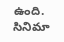ఉంది. సినిమా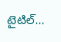టైటిల్…